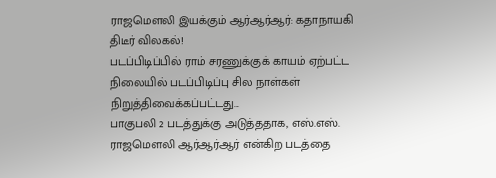ராஜமெளலி இயக்கும் ஆர்ஆர்ஆர்: கதாநாயகி திடீர் விலகல்!
படப்பிடிப்பில் ராம் சரணுக்குக் காயம் ஏற்பட்ட நிலையில் படப்பிடிப்பு சில நாள்கள் நிறுத்திவைக்கப்பட்டது...
பாகுபலி 2 படத்துக்கு அடுத்ததாக, எஸ்.எஸ். ராஜமெளலி ஆர்ஆர்ஆர் என்கிற படத்தை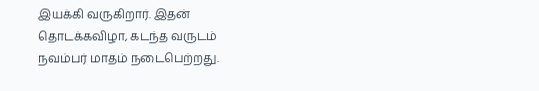இயக்கி வருகிறார். இதன் தொடக்கவிழா, கடந்த வருடம் நவம்பர் மாதம் நடைபெற்றது.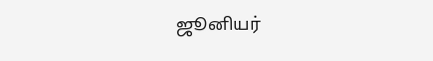ஜூனியர்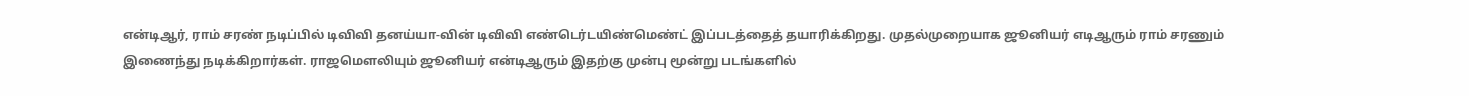என்டிஆர், ராம் சரண் நடிப்பில் டிவிவி தனய்யா-வின் டிவிவி எண்டெர்டயிண்மெண்ட் இப்படத்தைத் தயாரிக்கிறது. முதல்முறையாக ஜூனியர் எடிஆரும் ராம் சரணும் இணைந்து நடிக்கிறார்கள். ராஜமெளலியும் ஜூனியர் என்டிஆரும் இதற்கு முன்பு மூன்று படங்களில்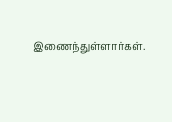இணைந்துள்ளார்கள்.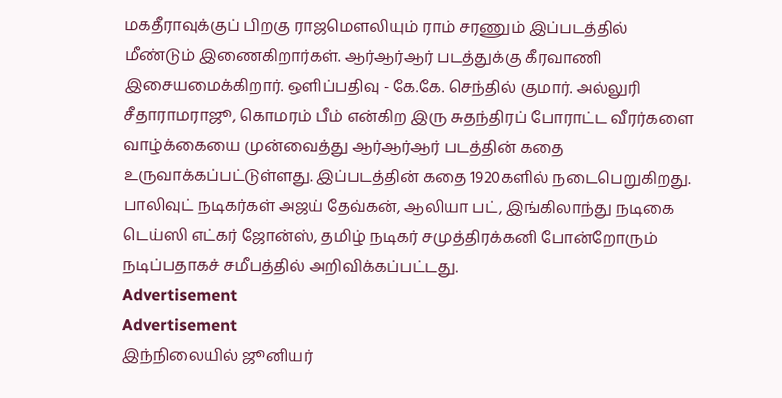மகதீராவுக்குப் பிறகு ராஜமெளலியும் ராம் சரணும் இப்படத்தில் மீண்டும் இணைகிறார்கள். ஆர்ஆர்ஆர் படத்துக்கு கீரவாணி இசையமைக்கிறார். ஒளிப்பதிவு - கே.கே. செந்தில் குமார். அல்லுரி சீதாராமராஜூ, கொமரம் பீம் என்கிற இரு சுதந்திரப் போராட்ட வீரர்களை வாழ்க்கையை முன்வைத்து ஆர்ஆர்ஆர் படத்தின் கதை உருவாக்கப்பட்டுள்ளது. இப்படத்தின் கதை 1920களில் நடைபெறுகிறது.
பாலிவுட் நடிகர்கள் அஜய் தேவ்கன், ஆலியா பட், இங்கிலாந்து நடிகை டெய்ஸி எட்கர் ஜோன்ஸ், தமிழ் நடிகர் சமுத்திரக்கனி போன்றோரும் நடிப்பதாகச் சமீபத்தில் அறிவிக்கப்பட்டது.
Advertisement
Advertisement
இந்நிலையில் ஜூனியர்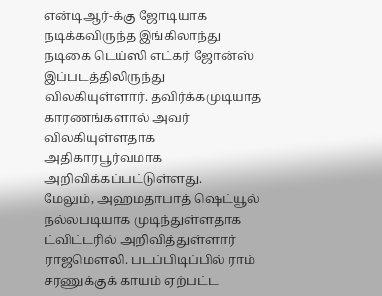என்டிஆர்-க்கு ஜோடியாக நடிக்கவிருந்த இங்கிலாந்து நடிகை டெய்ஸி எட்கர் ஜோன்ஸ் இப்படத்திலிருந்து விலகியுள்ளார். தவிர்க்கமுடியாத காரணங்களால் அவர் விலகியுள்ளதாக அதிகாரபூர்வமாக அறிவிக்கப்பட்டுள்ளது.
மேலும், அஹமதாபாத் ஷெட்யூல் நல்லபடியாக முடிந்துள்ளதாக ட்விட்டரில் அறிவித்துள்ளார் ராஜமெளலி. படப்பிடிப்பில் ராம் சரணுக்குக் காயம் ஏற்பட்ட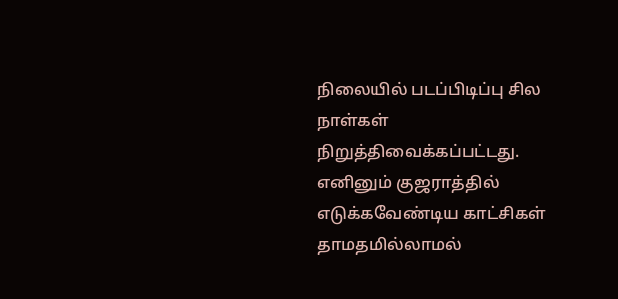நிலையில் படப்பிடிப்பு சில நாள்கள் நிறுத்திவைக்கப்பட்டது. எனினும் குஜராத்தில் எடுக்கவேண்டிய காட்சிகள் தாமதமில்லாமல்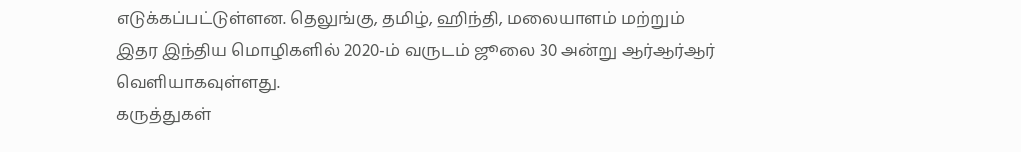எடுக்கப்பட்டுள்ளன. தெலுங்கு, தமிழ், ஹிந்தி, மலையாளம் மற்றும் இதர இந்திய மொழிகளில் 2020-ம் வருடம் ஜூலை 30 அன்று ஆர்ஆர்ஆர் வெளியாகவுள்ளது.
கருத்துகள்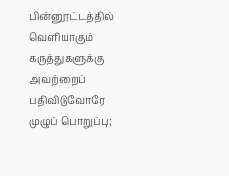பின்னூட்டத்தில் வெளியாகும் கருத்துகளுக்கு அவற்றைப் பதிவிடுவோரே முழுப் பொறுப்பு;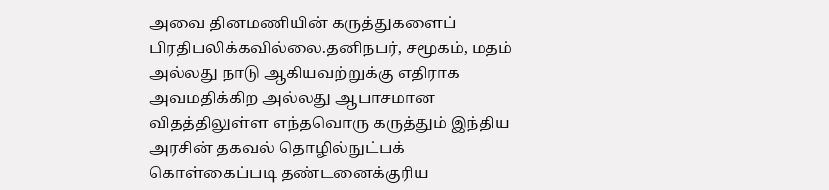அவை தினமணியின் கருத்துகளைப் பிரதிபலிக்கவில்லை.தனிநபர், சமூகம், மதம் அல்லது நாடு ஆகியவற்றுக்கு எதிராக அவமதிக்கிற அல்லது ஆபாசமான விதத்திலுள்ள எந்தவொரு கருத்தும் இந்திய அரசின் தகவல் தொழில்நுட்பக் கொள்கைப்படி தண்டனைக்குரிய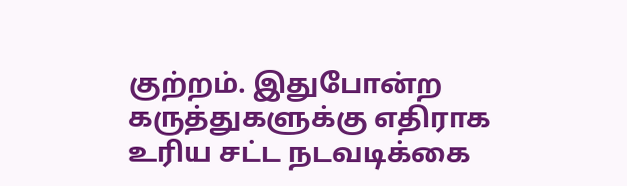குற்றம். இதுபோன்ற கருத்துகளுக்கு எதிராக உரிய சட்ட நடவடிக்கை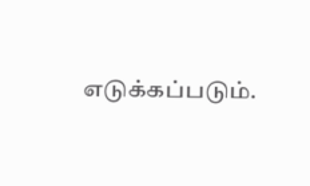எடுக்கப்படும்.